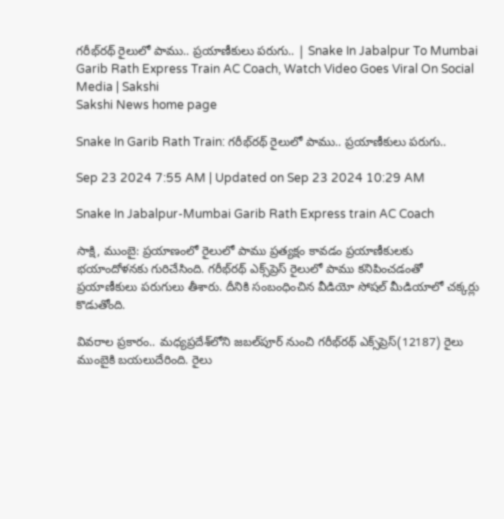గరీభ్‌రథ్‌ రైలులో పాము.. ప్రయాణీకులు పరుగు.. | Snake In Jabalpur To Mumbai Garib Rath Express Train AC Coach, Watch Video Goes Viral On Social Media | Sakshi
Sakshi News home page

Snake In Garib Rath Train: గరీభ్‌రథ్‌ రైలులో పాము.. ప్రయాణీకులు పరుగు..

Sep 23 2024 7:55 AM | Updated on Sep 23 2024 10:29 AM

Snake In Jabalpur-Mumbai Garib Rath Express train AC Coach

సాక్షి, ముంబై: ప్రయాణంలో రైలులో పాము ప్రత్యక్షం కావడం ప్రయాణీకులకు భయాందోళనకు గురిచేసింది. గరీభ్‌రథ్‌ ఎక్స్‌‍ప్రెస్‌ రైలులో పాము కనిపించడంతో ప్రయాణీకులు పరుగులు తీశారు. దీనికి సంబంధించిన వీడియో సోషల్‌ మీడియాలో చక్కర్లు కొడుతోంది.

వివరాల ప్రకారం.. మధ్యప్రదేశ్‌లోని జబల్‌పూర్‌ నుంచి గరీభ్‌రథ్‌ ఎక్స్‌‍ప్రెస్‌(12187) రైలు ముంబైకి బయలుదేరింది. రైలు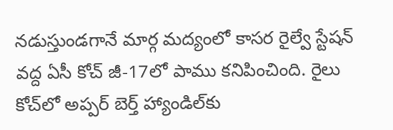నడుస్తుండగానే మార్గ మద్యంలో కాసర రైల్వే స్టేషన్‌ వద్ద ఏసీ కోచ్‌ జీ-17లో పాము కనిపించింది. రైలు కోచ్‌లో అప్పర్‌ బెర్త్‌ హ్యాండిల్‌కు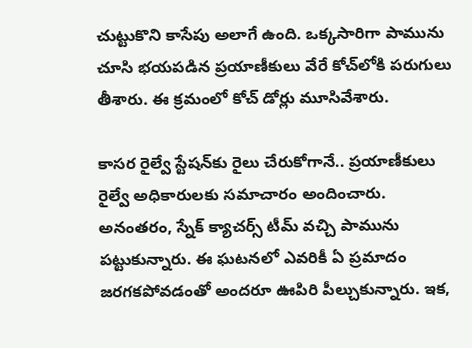చుట్టుకొని కాసేపు అలాగే ఉంది. ఒక్కసారిగా పామును చూసి భయపడిన ప్రయాణీకులు వేరే కోచ్‌లోకి పరుగులు తీశారు. ఈ క్రమంలో కోచ్‌ డోర్లు మూసివేశారు.

కాసర రైల్వే స్టేషన్‌కు రైలు చేరుకోగానే.. ప్రయాణీకులు రైల్వే అధికారులకు సమాచారం అందించారు. అనంతరం, స్నేక్‌ క్యాచర్స్‌ టీమ్‌ వచ్చి పామును పట్టుకున్నారు. ఈ ఘటనలో ఎవరికీ ఏ ప్రమాదం జరగకపోవడంతో అందరూ ఊపిరి పీల్చుకున్నారు. ఇక,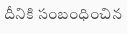దీనికి సంబంధించిన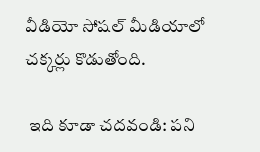వీడియో సోషల్‌ మీడియాలో చక్కర్లు కొడుతోంది.

 ఇది కూడా చదవండి: పని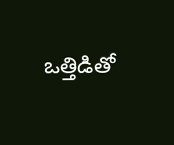ఒత్తిడితో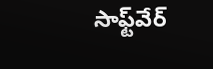సాఫ్ట్‌వేర్‌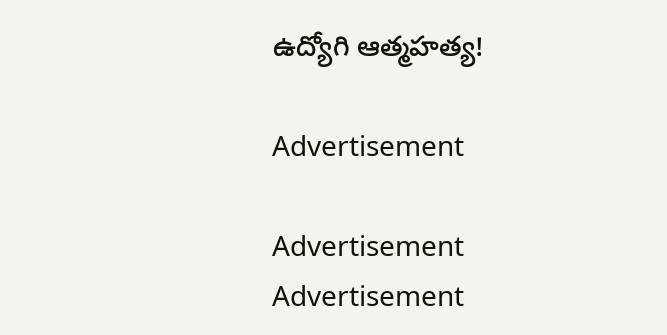ఉద్యోగి ఆత్మహత్య!

Advertisement

Advertisement
Advertisement